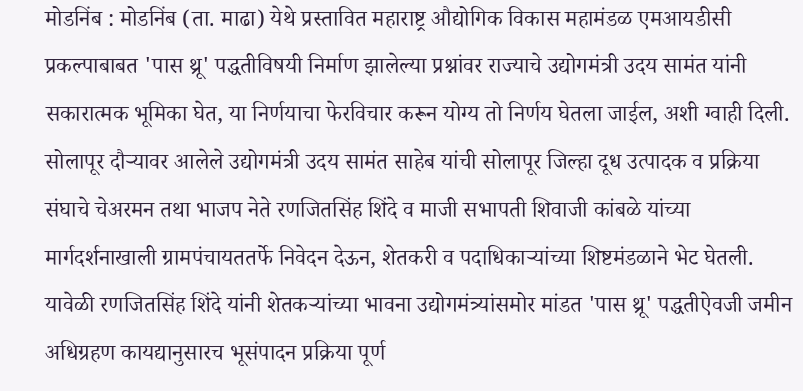मोडनिंब : मोडनिंब (ता. माढा) येथे प्रस्तावित महाराष्ट्र औद्योगिक विकास महामंडळ एमआयडीसी प्रकल्पाबाबत 'पास थ्रू' पद्धतीविषयी निर्माण झालेल्या प्रश्नांवर राज्याचे उद्योगमंत्री उदय सामंत यांनी सकारात्मक भूमिका घेत, या निर्णयाचा फेरविचार करून योग्य तो निर्णय घेतला जाईल, अशी ग्वाही दिली.
सोलापूर दौऱ्यावर आलेले उद्योगमंत्री उदय सामंत साहेब यांची सोलापूर जिल्हा दूध उत्पादक व प्रक्रिया संघाचे चेअरमन तथा भाजप नेते रणजितसिंह शिंदे व माजी सभापती शिवाजी कांबळे यांच्या मार्गदर्शनाखाली ग्रामपंचायततर्फे निवेदन देऊन, शेतकरी व पदाधिकाऱ्यांच्या शिष्टमंडळाने भेट घेतली. यावेळी रणजितसिंह शिंदे यांनी शेतकऱ्यांच्या भावना उद्योगमंत्र्यांसमोर मांडत 'पास थ्रू' पद्धतीऐवजी जमीन अधिग्रहण कायद्यानुसारच भूसंपादन प्रक्रिया पूर्ण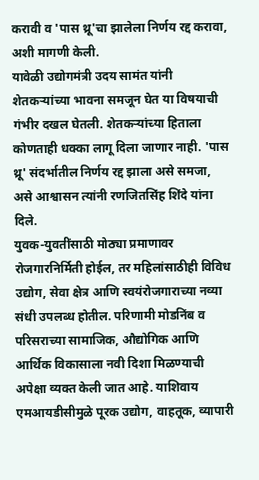करावी व 'पास थ्रू'चा झालेला निर्णय रद्द करावा, अशी मागणी केली.
यावेळी उद्योगमंत्री उदय सामंत यांनी शेतकऱ्यांच्या भावना समजून घेत या विषयाची गंभीर दखल घेतली. शेतकऱ्यांच्या हिताला कोणताही धक्का लागू दिला जाणार नाही. 'पास थ्रू' संदर्भातील निर्णय रद्द झाला असे समजा, असे आश्वासन त्यांनी रणजितसिंह शिंदे यांना दिले.
युवक-युवतींसाठी मोठ्या प्रमाणावर रोजगारनिर्मिती होईल, तर महिलांसाठीही विविध उद्योग, सेवा क्षेत्र आणि स्वयंरोजगाराच्या नव्या संधी उपलब्ध होतील. परिणामी मोडनिंब व परिसराच्या सामाजिक, औद्योगिक आणि आर्थिक विकासाला नवी दिशा मिळण्याची अपेक्षा व्यक्त केली जात आहे. याशिवाय एमआयडीसीमुळे पूरक उद्योग, वाहतूक, व्यापारी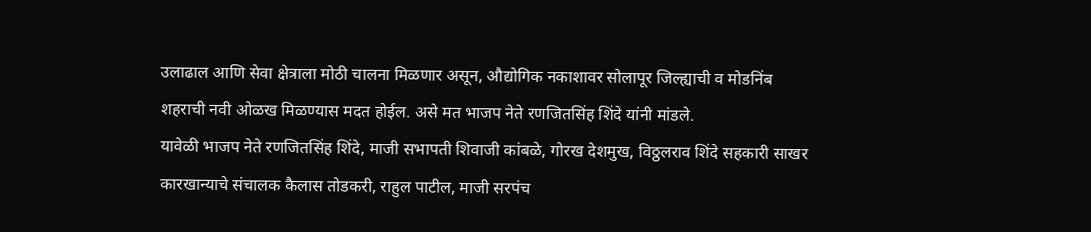उलाढाल आणि सेवा क्षेत्राला मोठी चालना मिळणार असून, औद्योगिक नकाशावर सोलापूर जिल्ह्याची व मोडनिंब शहराची नवी ओळख मिळण्यास मदत होईल. असे मत भाजप नेते रणजितसिंह शिंदे यांनी मांडले.
यावेळी भाजप नेते रणजितसिंह शिंदे, माजी सभापती शिवाजी कांबळे, गोरख देशमुख, विठ्ठलराव शिंदे सहकारी साखर कारखान्याचे संचालक कैलास तोडकरी, राहुल पाटील, माजी सरपंच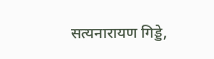सत्यनारायण गिड्डे,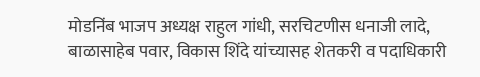मोडनिंब भाजप अध्यक्ष राहुल गांधी, सरचिटणीस धनाजी लादे, बाळासाहेब पवार, विकास शिंदे यांच्यासह शेतकरी व पदाधिकारी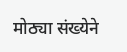मोठ्या संख्येने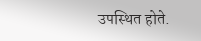उपस्थित होते.